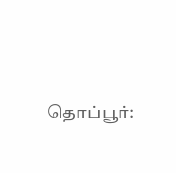தொப்பூர்: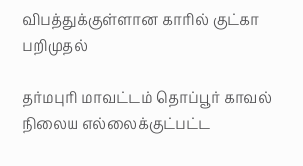விபத்துக்குள்ளான காரில் குட்கா பறிமுதல்

தர்மபுரி மாவட்டம் தொப்பூர் காவல் நிலைய எல்லைக்குட்பட்ட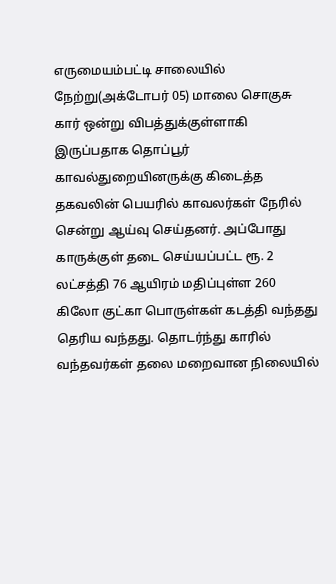எருமையம்பட்டி சாலையில் நேற்று(அக்டோபர் 05) மாலை சொகுசு கார் ஒன்று விபத்துக்குள்ளாகி இருப்பதாக தொப்பூர் காவல்துறையினருக்கு கிடைத்த தகவலின் பெயரில் காவலர்கள் நேரில் சென்று ஆய்வு செய்தனர். அப்போது காருக்குள் தடை செய்யப்பட்ட ரூ. 2 லட்சத்தி 76 ஆயிரம் மதிப்புள்ள 260 கிலோ குட்கா பொருள்கள் கடத்தி வந்தது தெரிய வந்தது. தொடர்ந்து காரில் வந்தவர்கள் தலை மறைவான நிலையில்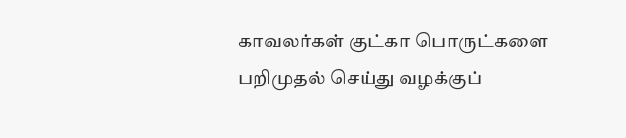காவலர்கள் குட்கா பொருட்களை பறிமுதல் செய்து வழக்குப்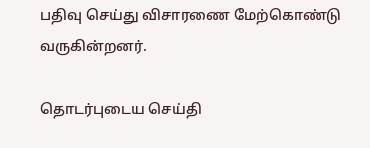பதிவு செய்து விசாரணை மேற்கொண்டு வருகின்றனர்.

தொடர்புடைய செய்தி